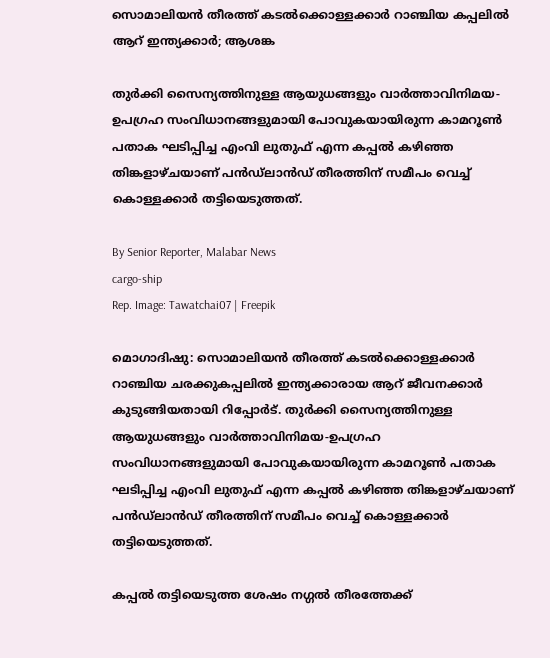സൊമാലിയൻ തീരത്ത് കടൽക്കൊള്ളക്കാർ റാഞ്ചിയ കപ്പലിൽ ആറ് ഇന്ത്യക്കാർ; ആശങ്ക

തുർക്കി സൈന്യത്തിനുള്ള ആയുധങ്ങളും വാർത്താവിനിമയ-ഉപഗ്രഹ സംവിധാനങ്ങളുമായി പോവുകയായിരുന്ന കാമറൂൺ പതാക ഘടിപ്പിച്ച എംവി ലുതുഫ് എന്ന കപ്പൽ കഴിഞ്ഞ തിങ്കളാഴ്‌ചയാണ് പൻഡ്‌ലാൻഡ്‌ തീരത്തിന് സമീപം വെച്ച് കൊള്ളക്കാർ തട്ടിയെടുത്തത്.

By Senior Reporter, Malabar News
cargo-ship
Rep. Image: Tawatchai07 | Freepik

മൊഗാദിഷു: സൊമാലിയൻ തീരത്ത് കടൽക്കൊള്ളക്കാർ റാഞ്ചിയ ചരക്കുകപ്പലിൽ ഇന്ത്യക്കാരായ ആറ് ജീവനക്കാർ കുടുങ്ങിയതായി റിപ്പോർട്. തുർക്കി സൈന്യത്തിനുള്ള ആയുധങ്ങളും വാർത്താവിനിമയ-ഉപഗ്രഹ സംവിധാനങ്ങളുമായി പോവുകയായിരുന്ന കാമറൂൺ പതാക ഘടിപ്പിച്ച എംവി ലുതുഫ് എന്ന കപ്പൽ കഴിഞ്ഞ തിങ്കളാഴ്‌ചയാണ് പൻഡ്‌ലാൻഡ്‌ തീരത്തിന് സമീപം വെച്ച് കൊള്ളക്കാർ തട്ടിയെടുത്തത്.

കപ്പൽ തട്ടിയെടുത്ത ശേഷം നഗ്ഗൽ തീരത്തേക്ക്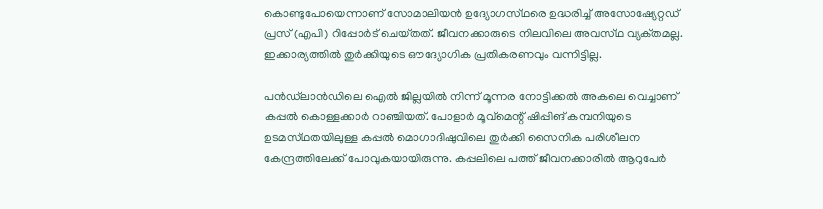കൊണ്ടുപോയെന്നാണ് സോമാലിയൻ ഉദ്യോഗസ്‌ഥരെ ഉദ്ധരിച്ച് അസോഷ്യേറ്റഡ് പ്രസ് (എപി) റിപ്പോർട് ചെയ്‌തത്‌. ജീവനക്കാരുടെ നിലവിലെ അവസ്‌ഥ വ്യക്‌തമല്ല. ഇക്കാര്യത്തിൽ തുർക്കിയുടെ ഔദ്യോഗിക പ്രതികരണവും വന്നിട്ടില്ല.

പൻഡ്‌ലാൻഡിലെ ഐൽ ജില്ലയിൽ നിന്ന് മൂന്നര നോട്ടിക്കൽ അകലെ വെച്ചാണ് കപ്പൽ കൊള്ളക്കാർ റാഞ്ചിയത്. പോളാർ മൂവ്മെന്റ് ഷിപ്പിങ് കമ്പനിയുടെ ഉടമസ്‌ഥതയിലുള്ള കപ്പൽ മൊഗാദിഷുവിലെ തുർക്കി സൈനിക പരിശീലന കേന്ദ്രത്തിലേക്ക് പോവുകയായിരുന്നു. കപ്പലിലെ പത്ത് ജീവനക്കാരിൽ ആറുപേർ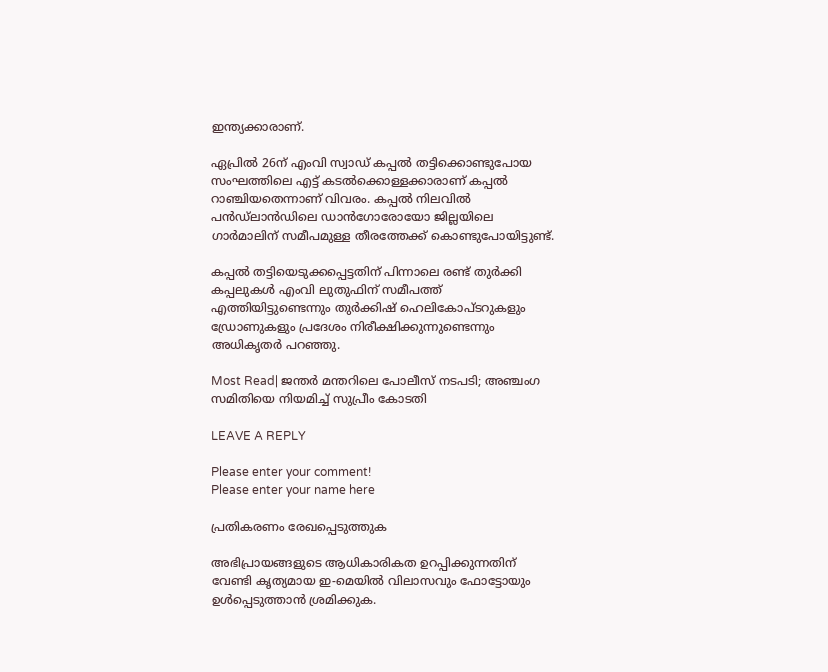ഇന്ത്യക്കാരാണ്.

ഏപ്രിൽ 26ന് എംവി സ്വാഡ് കപ്പൽ തട്ടിക്കൊണ്ടുപോയ സംഘത്തിലെ എട്ട് കടൽക്കൊള്ളക്കാരാണ് കപ്പൽ റാഞ്ചിയതെന്നാണ് വിവരം. കപ്പൽ നിലവിൽ പൻഡ്‌ലാൻഡിലെ ഡാൻഗോരോയോ ജില്ലയിലെ ഗാർമാലിന് സമീപമുള്ള തീരത്തേക്ക് കൊണ്ടുപോയിട്ടുണ്ട്.

കപ്പൽ തട്ടിയെടുക്കപ്പെട്ടതിന് പിന്നാലെ രണ്ട് തുർക്കി കപ്പലുകൾ എംവി ലുതുഫിന് സമീപത്ത് എത്തിയിട്ടുണ്ടെന്നും തുർക്കിഷ് ഹെലികോപ്‌ടറുകളും ഡ്രോണുകളും പ്രദേശം നിരീക്ഷിക്കുന്നുണ്ടെന്നും അധികൃതർ പറഞ്ഞു.

Most Read| ജന്തർ മന്തറിലെ പോലീസ് നടപടി; അഞ്ചംഗ സമിതിയെ നിയമിച്ച് സുപ്രീം കോടതി

LEAVE A REPLY

Please enter your comment!
Please enter your name here

പ്രതികരണം രേഖപ്പെടുത്തുക

അഭിപ്രായങ്ങളുടെ ആധികാരികത ഉറപ്പിക്കുന്നതിന് വേണ്ടി കൃത്യമായ ഇ-മെയിൽ വിലാസവും ഫോട്ടോയും ഉൾപ്പെടുത്താൻ ശ്രമിക്കുക.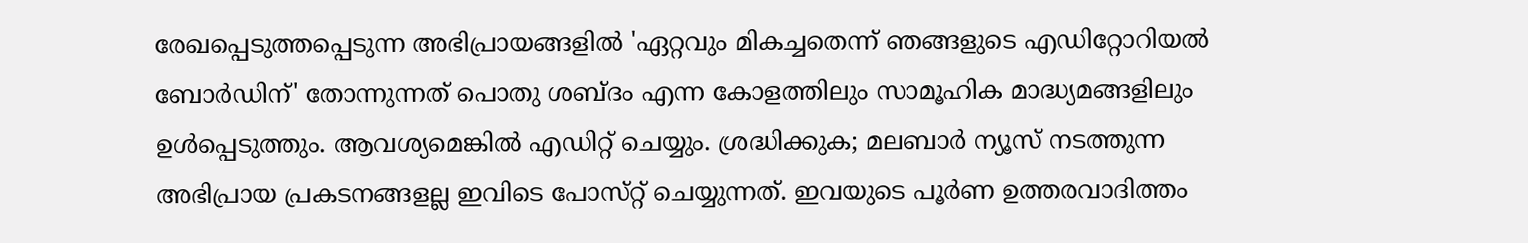രേഖപ്പെടുത്തപ്പെടുന്ന അഭിപ്രായങ്ങളിൽ 'ഏറ്റവും മികച്ചതെന്ന് ഞങ്ങളുടെ എഡിറ്റോറിയൽ ബോർഡിന്' തോന്നുന്നത് പൊതു ശബ്‌ദം എന്ന കോളത്തിലും സാമൂഹിക മാദ്ധ്യമങ്ങളിലും ഉൾപ്പെടുത്തും. ആവശ്യമെങ്കിൽ എഡിറ്റ് ചെയ്യും. ശ്രദ്ധിക്കുക; മലബാർ ന്യൂസ് നടത്തുന്ന അഭിപ്രായ പ്രകടനങ്ങളല്ല ഇവിടെ പോസ്‌റ്റ് ചെയ്യുന്നത്. ഇവയുടെ പൂർണ ഉത്തരവാദിത്തം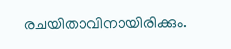രചയിതാവിനായിരിക്കും.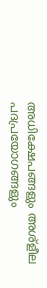അധിക്ഷേപങ്ങളും അശ്‌ളീല പദപ്രയോഗങ്ങളും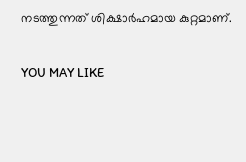നടത്തുന്നത് ശിക്ഷാർഹമായ കുറ്റമാണ്.

YOU MAY LIKE